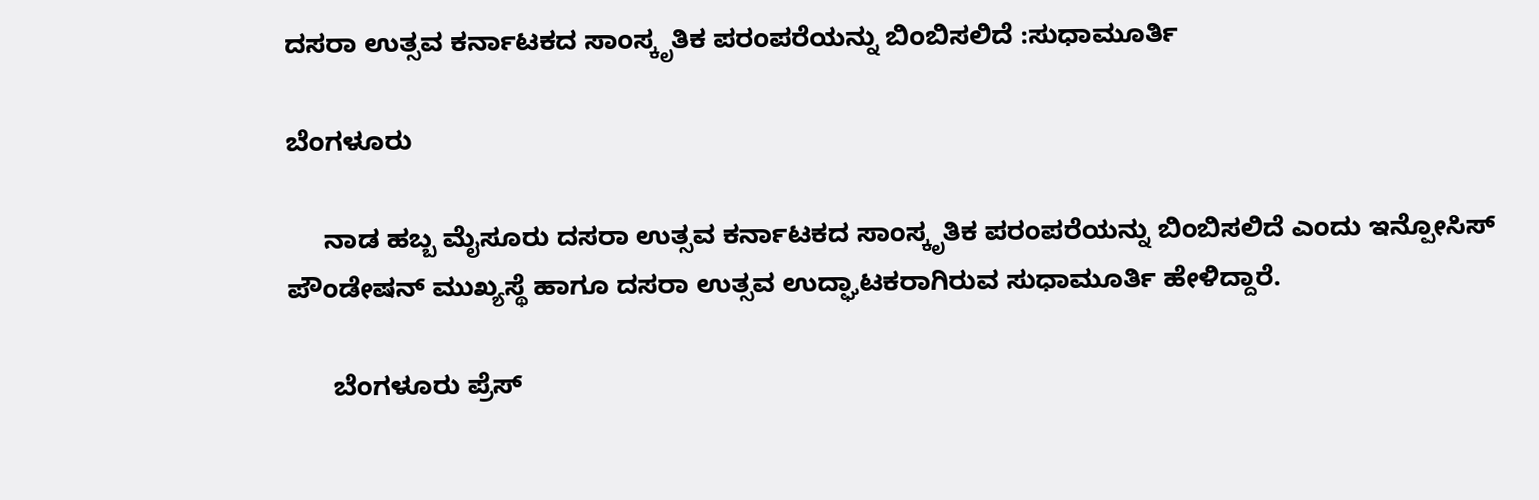ದಸರಾ ಉತ್ಸವ ಕರ್ನಾಟಕದ ಸಾಂಸ್ಕೃತಿಕ ಪರಂಪರೆಯನ್ನು ಬಿಂಬಿಸಲಿದೆ :ಸುಧಾಮೂರ್ತಿ

ಬೆಂಗಳೂರು

     ನಾಡ ಹಬ್ಬ ಮೈಸೂರು ದಸರಾ ಉತ್ಸವ ಕರ್ನಾಟಕದ ಸಾಂಸ್ಕೃತಿಕ ಪರಂಪರೆಯನ್ನು ಬಿಂಬಿಸಲಿದೆ ಎಂದು ಇನ್ಪೋಸಿಸ್ ಪೌಂಡೇಷನ್ ಮುಖ್ಯಸ್ಥೆ ಹಾಗೂ ದಸರಾ ಉತ್ಸವ ಉದ್ಘಾಟಕರಾಗಿರುವ ಸುಧಾಮೂರ್ತಿ ಹೇಳಿದ್ದಾರೆ.

      ಬೆಂಗಳೂರು ಪ್ರೆಸ್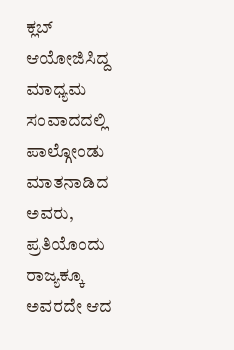ಕ್ಲಬ್ ಆಯೋಜಿಸಿದ್ದ ಮಾಧ್ಯಮ ಸಂವಾದದಲ್ಲಿ ಪಾಲ್ಗೋಂಡು ಮಾತನಾಡಿದ ಅವರು, ಪ್ರತಿಯೊಂದು ರಾಜ್ಯಕ್ಕೂ ಅವರದೇ ಆದ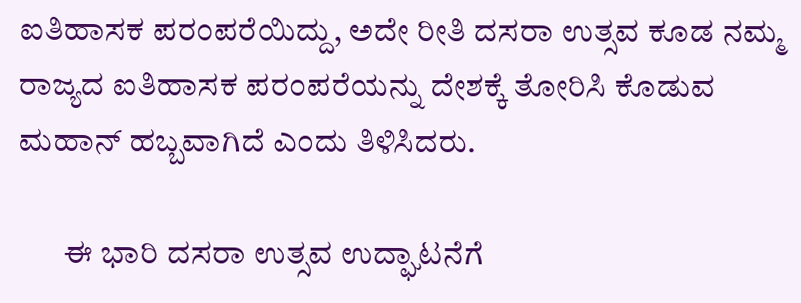ಐತಿಹಾಸಕ ಪರಂಪರೆಯಿದ್ದು, ಅದೇ ರೀತಿ ದಸರಾ ಉತ್ಸವ ಕೂಡ ನಮ್ಮ ರಾಜ್ಯದ ಐತಿಹಾಸಕ ಪರಂಪರೆಯನ್ನು ದೇಶಕ್ಕೆ ತೋರಿಸಿ ಕೊಡುವ ಮಹಾನ್ ಹಬ್ಬವಾಗಿದೆ ಎಂದು ತಿಳಿಸಿದರು.

       ಈ ಭಾರಿ ದಸರಾ ಉತ್ಸವ ಉದ್ಘಾಟನೆಗೆ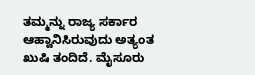ತಮ್ಮನ್ನು ರಾಜ್ಯ ಸರ್ಕಾರ ಆಹ್ವಾನಿಸಿರುವುದು ಅತ್ಯಂತ ಖುಷಿ ತಂದಿದೆ. ಮೈಸೂರು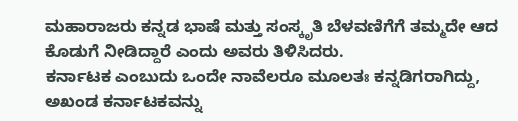ಮಹಾರಾಜರು ಕನ್ನಡ ಭಾಷೆ ಮತ್ತು ಸಂಸ್ಕೃತಿ ಬೆಳವಣಿಗೆಗೆ ತಮ್ಮದೇ ಆದ ಕೊಡುಗೆ ನೀಡಿದ್ದಾರೆ ಎಂದು ಅವರು ತಿಳಿಸಿದರು.
ಕರ್ನಾಟಕ ಎಂಬುದು ಒಂದೇ ನಾವೆಲರೂ ಮೂಲತಃ ಕನ್ನಡಿಗರಾಗಿದ್ದು, ಅಖಂಡ ಕರ್ನಾಟಕವನ್ನು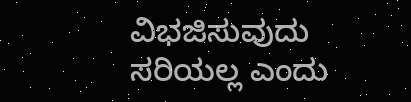ವಿಭಜಿಸುವುದು ಸರಿಯಲ್ಲ ಎಂದು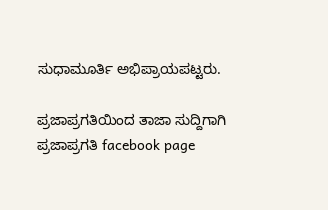ಸುಧಾಮೂರ್ತಿ ಅಭಿಪ್ರಾಯಪಟ್ಟರು.

ಪ್ರಜಾಪ್ರಗತಿಯಿಂದ ತಾಜಾ ಸುದ್ದಿಗಾಗಿ ಪ್ರಜಾಪ್ರಗತಿ facebook page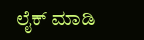ಲೈಕ್ ಮಾಡಿ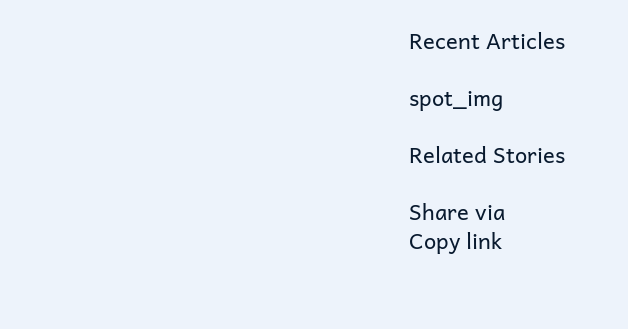Recent Articles

spot_img

Related Stories

Share via
Copy link